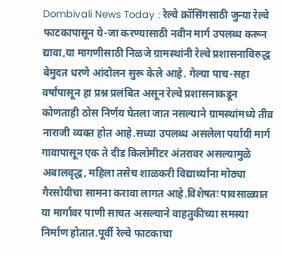Dombivali News Today : रेल्वे क्रॉसिंगसाठी जुन्या रेल्वे फाटकापासून ये-जा करण्यासाठी नवीन मार्ग उपलब्ध करून द्यावा,या मागणीसाठी निळजे ग्रामस्थांनी रेल्वे प्रशासनाविरुद्ध बेमुदत धरणे आंदोलन सुरू केले आहे. गेल्या पाच-सहा वर्षांपासून हा प्रश्न प्रलंबित असून रेल्वे प्रशासनाकडून कोणताही ठोस निर्णय घेतला जात नसल्याने ग्रामस्थांमध्ये तीव्र नाराजी व्यक्त होत आहे.सध्या उपलब्ध असलेला पर्यायी मार्ग गावापासून एक ते दीड किलोमीटर अंतरावर असल्यामुळे अबालवृद्ध, महिला तसेच शाळकरी विद्यार्थ्यांना मोठ्या गैरसोयीचा सामना करावा लागत आहे.विशेषतः पावसाळ्यात या मार्गावर पाणी साचत असल्याने वाहतुकीच्या समस्या निर्माण होतात.पूर्वी रेल्वे फाटकाचा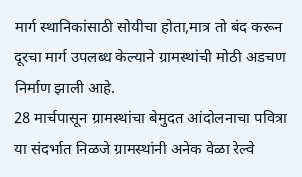मार्ग स्थानिकांसाठी सोयीचा होता,मात्र तो बंद करून दूरचा मार्ग उपलब्ध केल्याने ग्रामस्थांची मोठी अडचण निर्माण झाली आहे.
28 मार्चपासून ग्रामस्थांचा बेमुदत आंदोलनाचा पवित्रा
या संदर्भात निळजे ग्रामस्थांनी अनेक वेळा रेल्वे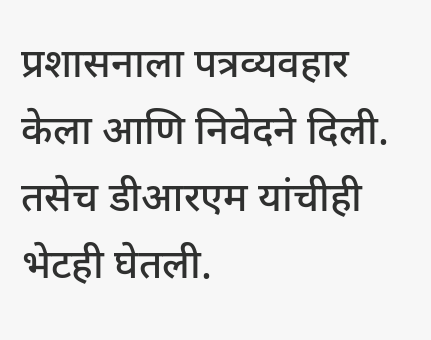प्रशासनाला पत्रव्यवहार केला आणि निवेदने दिली. तसेच डीआरएम यांचीही भेटही घेतली.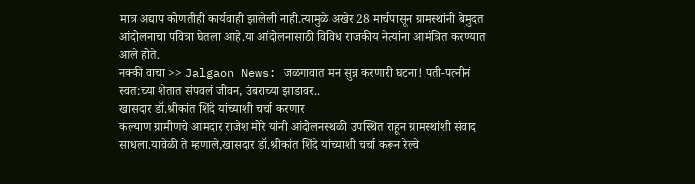मात्र अद्याप कोणतीही कार्यवाही झालेली नाही.त्यामुळे अखेर 28 मार्चपासून ग्रामस्थांनी बेमुदत आंदोलनाचा पवित्रा घेतला आहे.या आंदोलनासाठी विविध राजकीय नेत्यांना आमंत्रित करण्यात आले होते.
नक्की वाचा >> Jalgaon News: जळगावात मन सुन्न करणारी घटना! पती-पत्नीनं स्वत:च्या शेतात संपवलं जीवन, उंबराच्या झाडावर..
खासदार डॉ.श्रीकांत शिंदे यांच्याशी चर्चा करणार
कल्याण ग्रामीणचे आमदार राजेश मोरे यांनी आंदोलनस्थळी उपस्थित राहून ग्रामस्थांशी संवाद साधला.यावेळी ते म्हणाले,खासदार डॉ.श्रीकांत शिंदे यांच्याशी चर्चा करून रेल्वे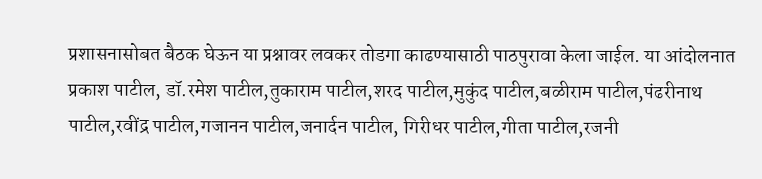प्रशासनासोबत बैठक घेऊन या प्रश्नावर लवकर तोडगा काढण्यासाठी पाठपुरावा केला जाईल. या आंदोलनात प्रकाश पाटील, डॉ.रमेश पाटील,तुकाराम पाटील,शरद पाटील,मुकुंद पाटील,बळीराम पाटील,पंढरीनाथ पाटील,रवींद्र पाटील,गजानन पाटील,जनार्दन पाटील, गिरीधर पाटील,गीता पाटील,रजनी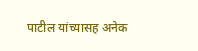पाटील यांच्यासह अनेक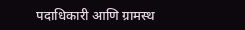पदाधिकारी आणि ग्रामस्थ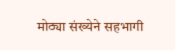मोठ्या संख्येने सहभागी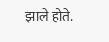झाले होते.